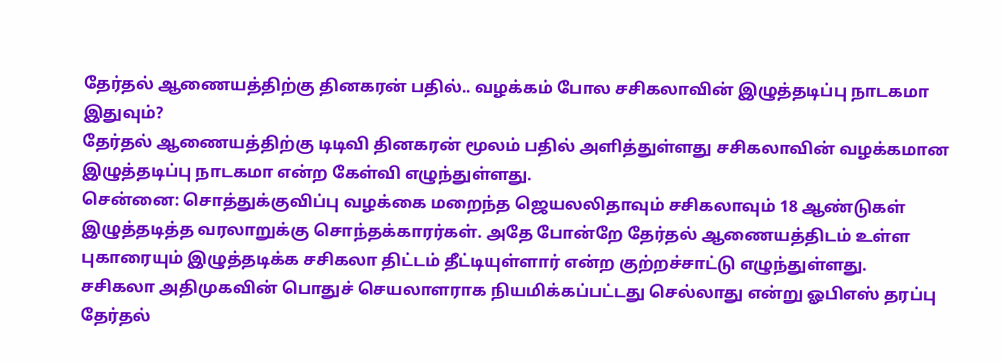தேர்தல் ஆணையத்திற்கு தினகரன் பதில்.. வழக்கம் போல சசிகலாவின் இழுத்தடிப்பு நாடகமா இதுவும்?
தேர்தல் ஆணையத்திற்கு டிடிவி தினகரன் மூலம் பதில் அளித்துள்ளது சசிகலாவின் வழக்கமான இழுத்தடிப்பு நாடகமா என்ற கேள்வி எழுந்துள்ளது.
சென்னை: சொத்துக்குவிப்பு வழக்கை மறைந்த ஜெயலலிதாவும் சசிகலாவும் 18 ஆண்டுகள் இழுத்தடித்த வரலாறுக்கு சொந்தக்காரர்கள். அதே போன்றே தேர்தல் ஆணையத்திடம் உள்ள புகாரையும் இழுத்தடிக்க சசிகலா திட்டம் தீட்டியுள்ளார் என்ற குற்றச்சாட்டு எழுந்துள்ளது.
சசிகலா அதிமுகவின் பொதுச் செயலாளராக நியமிக்கப்பட்டது செல்லாது என்று ஓபிஎஸ் தரப்பு தேர்தல்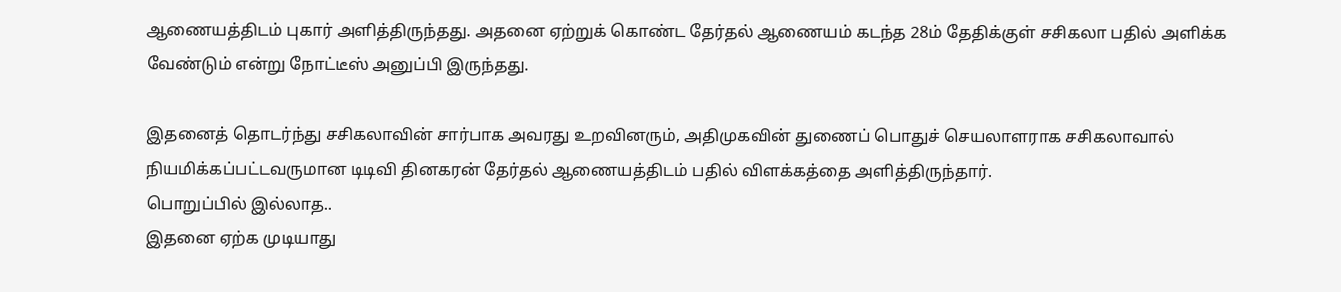ஆணையத்திடம் புகார் அளித்திருந்தது. அதனை ஏற்றுக் கொண்ட தேர்தல் ஆணையம் கடந்த 28ம் தேதிக்குள் சசிகலா பதில் அளிக்க வேண்டும் என்று நோட்டீஸ் அனுப்பி இருந்தது.

இதனைத் தொடர்ந்து சசிகலாவின் சார்பாக அவரது உறவினரும், அதிமுகவின் துணைப் பொதுச் செயலாளராக சசிகலாவால் நியமிக்கப்பட்டவருமான டிடிவி தினகரன் தேர்தல் ஆணையத்திடம் பதில் விளக்கத்தை அளித்திருந்தார்.
பொறுப்பில் இல்லாத..
இதனை ஏற்க முடியாது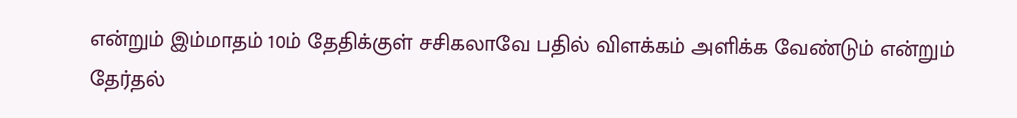என்றும் இம்மாதம் 10ம் தேதிக்குள் சசிகலாவே பதில் விளக்கம் அளிக்க வேண்டும் என்றும் தேர்தல்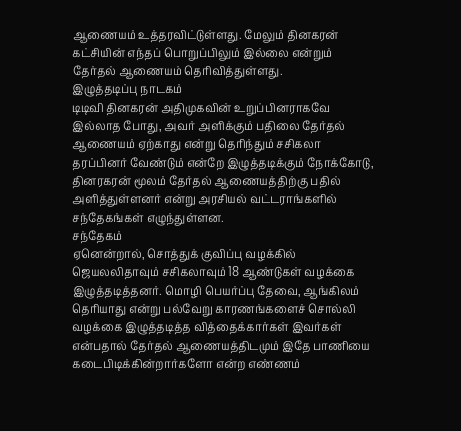ஆணையம் உத்தரவிட்டுள்ளது. மேலும் தினகரன் கட்சியின் எந்தப் பொறுப்பிலும் இல்லை என்றும் தேர்தல் ஆணையம் தெரிவித்துள்ளது.
இழுத்தடிப்பு நாடகம்
டிடிவி தினகரன் அதிமுகவின் உறுப்பினராகவே இல்லாத போது, அவர் அளிக்கும் பதிலை தேர்தல் ஆணையம் ஏற்காது என்று தெரிந்தும் சசிகலா தரப்பினர் வேண்டும் என்றே இழுத்தடிக்கும் நோக்கோடு, தினரகரன் மூலம் தேர்தல் ஆணையத்திற்கு பதில் அளித்துள்ளனர் என்று அரசியல் வட்டராங்களில் சந்தேகங்கள் எழுந்துள்ளன.
சந்தேகம்
ஏனென்றால், சொத்துக் குவிப்பு வழக்கில் ஜெயலலிதாவும் சசிகலாவும் 18 ஆண்டுகள் வழக்கை இழுத்தடித்தனர். மொழி பெயர்ப்பு தேவை, ஆங்கிலம் தெரியாது என்று பல்வேறு காரணங்களைச் சொல்லி வழக்கை இழுத்தடித்த வித்தைக்கார்கள் இவர்கள் என்பதால் தேர்தல் ஆணையத்திடமும் இதே பாணியை கடைபிடிக்கின்றார்களோ என்ற எண்ணம்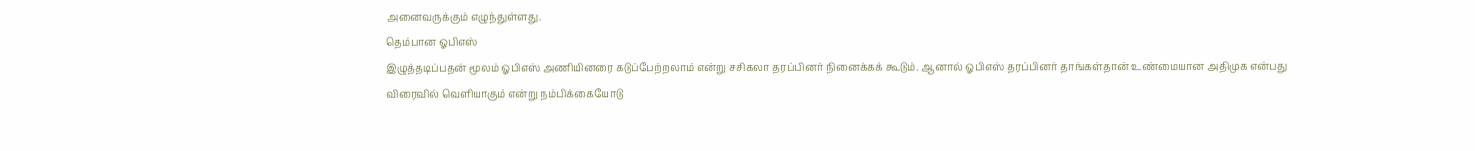அனைவருக்கும் எழுந்துள்ளது.
தெம்பான ஓபிஎஸ்
இழுத்தடிப்பதன் மூலம் ஓபிஎஸ் அணியினரை கடுப்பேற்றலாம் என்று சசிகலா தரப்பினர் நினைக்கக் கூடும். ஆனால் ஓபிஎஸ் தரப்பினர் தாங்கள்தான் உண்மையான அதிமுக என்பது விரைவில் வெளியாகும் என்று நம்பிக்கையோடு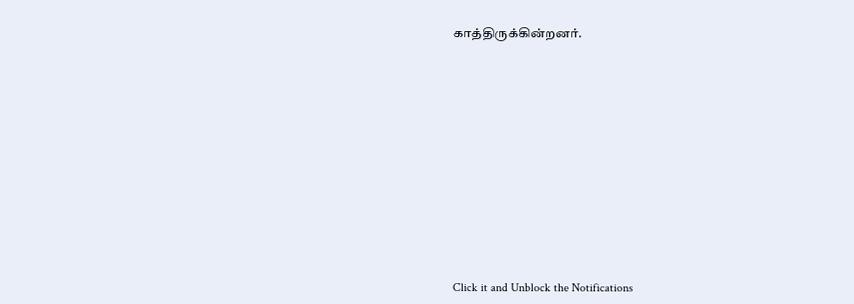காத்திருக்கின்றனர்.












Click it and Unblock the Notifications